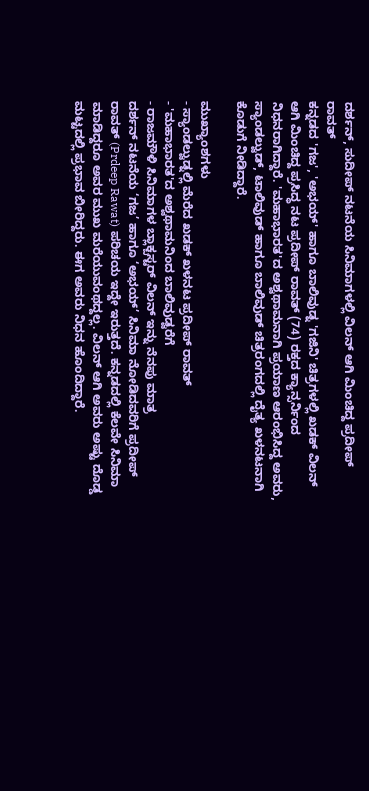ದರ್ಶನ್, ಸುದೀಪ್ ನಟನೆಯ ಸಿನಿಮಾಗಳಲ್ಲಿ ವಿಲನ್ ಆಗಿ ಮಿಂಚಿದ್ದ ಪ್ರದೀಪ್ ರಾವತ್
ಕನ್ನಡದ 'ಗಜ', 'ಅಭಯ್' ಹಾಗೂ ಬಾಲಿವುಡ್ನ 'ಗಜಿನಿ' ಚಿತ್ರಗಳಲ್ಲಿ ಖಡಕ್ ವಿಲನ್ ಆಗಿ ಮಿಂಚಿದ್ದ ಪ್ರಸಿದ್ಧ ನಟ ಪ್ರದೀಪ್ ರಾವತ್ (74) ರಕ್ತದ ಕ್ಯಾನ್ಸರ್ನಿಂದ ನಿಧನರಾಗಿದ್ದಾರೆ. 'ಮಹಾಭಾರತ'ದ ಅಶ್ವಥಾಮನಾಗಿ ಪ್ರಯಾಣ ಆರಂಭಿಸಿದ್ದ ಅವರು, ಸ್ಯಾಂಡಲ್ವುಡ್, ಟಾಲಿವುಡ್ ಹಾಗೂ ಬಾಲಿವುಡ್ ಚಿತ್ರರಂಗದಲ್ಲಿ ದೈತ್ಯ ಖಳನಟನಾಗಿ ಕೊಡುಗೆ ನೀಡಿದ್ದಾರೆ.

ಮುಖ್ಯಾಂಶಗಳು
- ಸ್ಯಾಂಡಲ್ವುಡ್ನಲ್ಲಿ ಮೆರೆದ ಖಡಕ್ ಖಳನಟ ಪ್ರದೀಪ್ ರಾವತ್
- 'ಮಹಾಭಾರತ'ದ ಅಶ್ವಥಾಮನಿಂದ ಬಾಲಿವುಡ್ವರೆಗೆ
- ರಾಜಮೌಳಿ ಸಿನಿಮಾಗಳ ಬ್ಲಾಕ್ಬಸ್ಟರ್ ವಿಲನ್ ಇನ್ನು ನೆನಪು ಮಾತ್ರ
ದರ್ಶನ್ ನಟನೆಯ ‘ಗಜ’ ಹಾಗೂ ‘ಅಭಯ್’ ಸಿನಿಮಾ ನೋಡಿದವರಿಗೆ ಪ್ರದೀಪ್ ರಾವತ್ (Prdeep Rawat) ಪರಿಚಯ ಇದ್ದೇ ಇರುತ್ತದೆ. ಕನ್ನಡದಲ್ಲಿ ಕೆಲವೇ ಸಿನಿಮಾ ಮಾಡಿದ್ದರೂ ಅವರ ಮುಖ ಮರೆಯುವಂಥದ್ದಲ್ಲ. ವಿಲನ್ ಆಗಿ ಅವರು ಅಷ್ಟು ದೊಡ್ಡ ಮಟ್ಟದಲ್ಲಿ ಪ್ರಭಾವ ಬೀರಿದ್ದರು. ಈಗ ಅವರು ನಿಧನ ಹೊಂದಿದ್ದಾರೆ.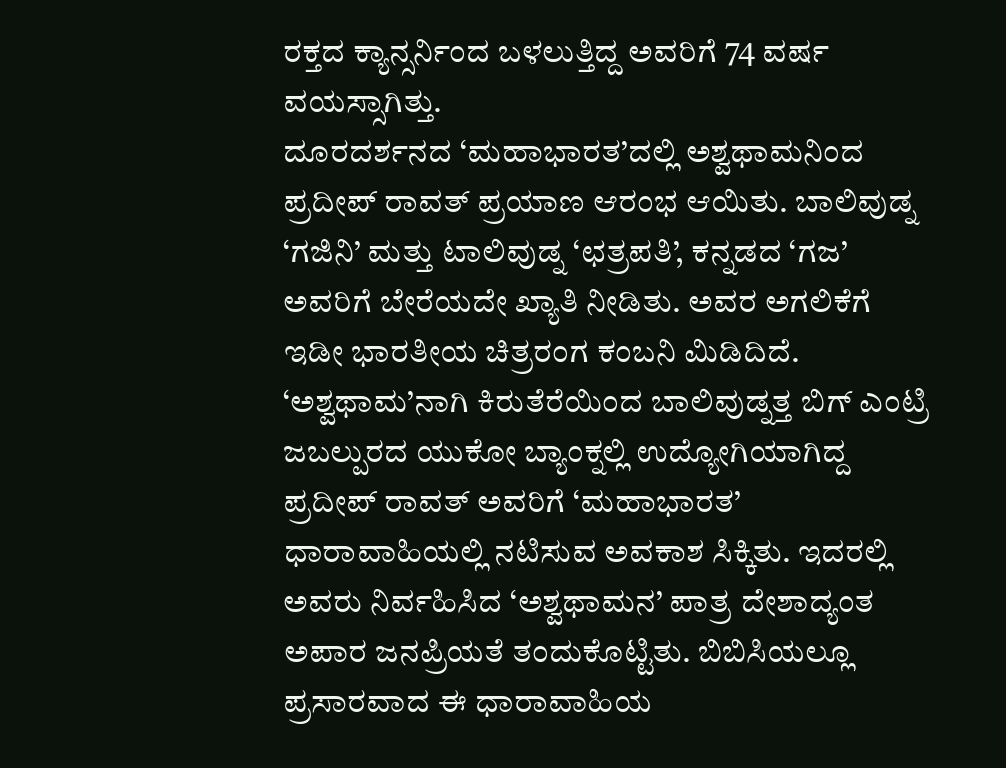ರಕ್ತದ ಕ್ಯಾನ್ಸರ್ನಿಂದ ಬಳಲುತ್ತಿದ್ದ ಅವರಿಗೆ 74 ವರ್ಷ ವಯಸ್ಸಾಗಿತ್ತು.
ದೂರದರ್ಶನದ ‘ಮಹಾಭಾರತ’ದಲ್ಲಿ ಅಶ್ವಥಾಮನಿಂದ ಪ್ರದೀಪ್ ರಾವತ್ ಪ್ರಯಾಣ ಆರಂಭ ಆಯಿತು. ಬಾಲಿವುಡ್ನ ‘ಗಜಿನಿ’ ಮತ್ತು ಟಾಲಿವುಡ್ನ ‘ಛತ್ರಪತಿ’, ಕನ್ನಡದ ‘ಗಜ’ ಅವರಿಗೆ ಬೇರೆಯದೇ ಖ್ಯಾತಿ ನೀಡಿತು. ಅವರ ಅಗಲಿಕೆಗೆ ಇಡೀ ಭಾರತೀಯ ಚಿತ್ರರಂಗ ಕಂಬನಿ ಮಿಡಿದಿದೆ.
‘ಅಶ್ವಥಾಮ’ನಾಗಿ ಕಿರುತೆರೆಯಿಂದ ಬಾಲಿವುಡ್ನತ್ತ ಬಿಗ್ ಎಂಟ್ರಿ
ಜಬಲ್ಪುರದ ಯುಕೋ ಬ್ಯಾಂಕ್ನಲ್ಲಿ ಉದ್ಯೋಗಿಯಾಗಿದ್ದ ಪ್ರದೀಪ್ ರಾವತ್ ಅವರಿಗೆ ‘ಮಹಾಭಾರತ’ ಧಾರಾವಾಹಿಯಲ್ಲಿ ನಟಿಸುವ ಅವಕಾಶ ಸಿಕ್ಕಿತು. ಇದರಲ್ಲಿ ಅವರು ನಿರ್ವಹಿಸಿದ ‘ಅಶ್ವಥಾಮನ’ ಪಾತ್ರ ದೇಶಾದ್ಯಂತ ಅಪಾರ ಜನಪ್ರಿಯತೆ ತಂದುಕೊಟ್ಟಿತು. ಬಿಬಿಸಿಯಲ್ಲೂ ಪ್ರಸಾರವಾದ ಈ ಧಾರಾವಾಹಿಯ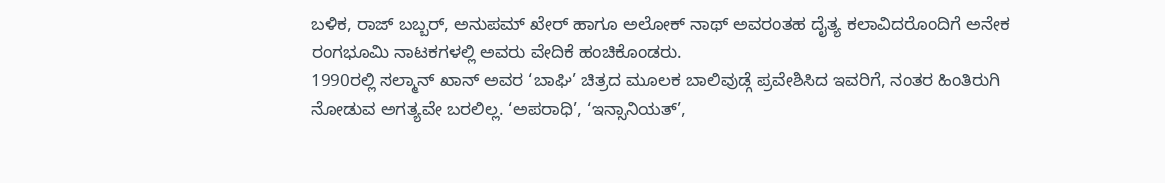ಬಳಿಕ, ರಾಜ್ ಬಬ್ಬರ್, ಅನುಪಮ್ ಖೇರ್ ಹಾಗೂ ಅಲೋಕ್ ನಾಥ್ ಅವರಂತಹ ದೈತ್ಯ ಕಲಾವಿದರೊಂದಿಗೆ ಅನೇಕ ರಂಗಭೂಮಿ ನಾಟಕಗಳಲ್ಲಿ ಅವರು ವೇದಿಕೆ ಹಂಚಿಕೊಂಡರು.
1990ರಲ್ಲಿ ಸಲ್ಮಾನ್ ಖಾನ್ ಅವರ ‘ಬಾಘಿ’ ಚಿತ್ರದ ಮೂಲಕ ಬಾಲಿವುಡ್ಗೆ ಪ್ರವೇಶಿಸಿದ ಇವರಿಗೆ, ನಂತರ ಹಿಂತಿರುಗಿ ನೋಡುವ ಅಗತ್ಯವೇ ಬರಲಿಲ್ಲ. ‘ಅಪರಾಧಿ’, ‘ಇನ್ಸಾನಿಯತ್’,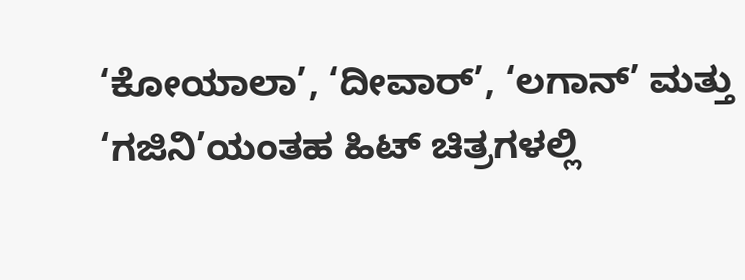‘ಕೋಯಾಲಾ’, ‘ದೀವಾರ್’, ‘ಲಗಾನ್’ ಮತ್ತು ‘ಗಜಿನಿ’ಯಂತಹ ಹಿಟ್ ಚಿತ್ರಗಳಲ್ಲಿ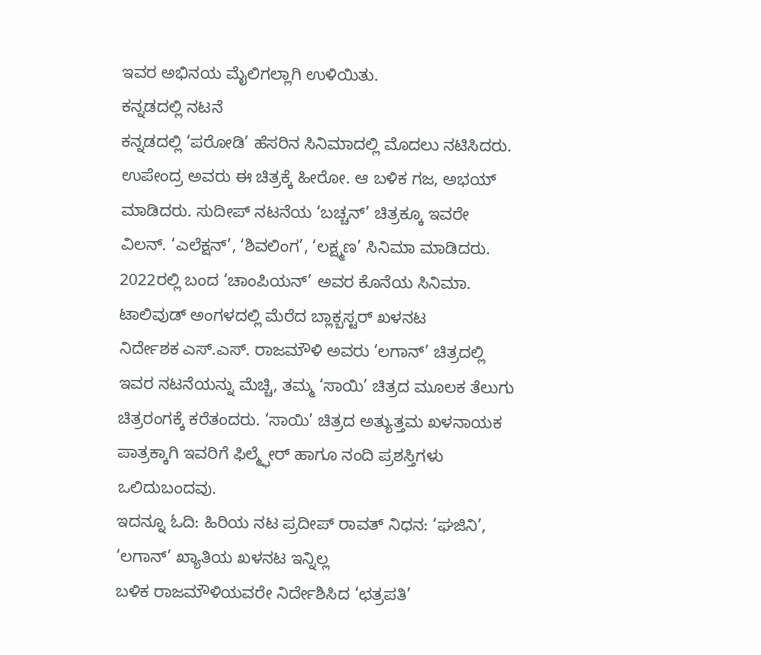ಇವರ ಅಭಿನಯ ಮೈಲಿಗಲ್ಲಾಗಿ ಉಳಿಯಿತು.
ಕನ್ನಡದಲ್ಲಿ ನಟನೆ
ಕನ್ನಡದಲ್ಲಿ ‘ಪರೋಡಿ’ ಹೆಸರಿನ ಸಿನಿಮಾದಲ್ಲಿ ಮೊದಲು ನಟಿಸಿದರು. ಉಪೇಂದ್ರ ಅವರು ಈ ಚಿತ್ರಕ್ಕೆ ಹೀರೋ. ಆ ಬಳಿಕ ಗಜ, ಅಭಯ್ ಮಾಡಿದರು. ಸುದೀಪ್ ನಟನೆಯ ‘ಬಚ್ಚನ್’ ಚಿತ್ರಕ್ಕೂ ಇವರೇ ವಿಲನ್. ‘ಎಲೆಕ್ಷನ್’, ‘ಶಿವಲಿಂಗ’, ‘ಲಕ್ಷ್ಮಣ’ ಸಿನಿಮಾ ಮಾಡಿದರು. 2022ರಲ್ಲಿ ಬಂದ ‘ಚಾಂಪಿಯನ್’ ಅವರ ಕೊನೆಯ ಸಿನಿಮಾ.
ಟಾಲಿವುಡ್ ಅಂಗಳದಲ್ಲಿ ಮೆರೆದ ಬ್ಲಾಕ್ಬಸ್ಟರ್ ಖಳನಟ
ನಿರ್ದೇಶಕ ಎಸ್.ಎಸ್. ರಾಜಮೌಳಿ ಅವರು ‘ಲಗಾನ್’ ಚಿತ್ರದಲ್ಲಿ ಇವರ ನಟನೆಯನ್ನು ಮೆಚ್ಚಿ, ತಮ್ಮ ‘ಸಾಯಿ’ ಚಿತ್ರದ ಮೂಲಕ ತೆಲುಗು ಚಿತ್ರರಂಗಕ್ಕೆ ಕರೆತಂದರು. ‘ಸಾಯಿ’ ಚಿತ್ರದ ಅತ್ಯುತ್ತಮ ಖಳನಾಯಕ ಪಾತ್ರಕ್ಕಾಗಿ ಇವರಿಗೆ ಫಿಲ್ಮ್ಫೇರ್ ಹಾಗೂ ನಂದಿ ಪ್ರಶಸ್ತಿಗಳು ಒಲಿದುಬಂದವು.
ಇದನ್ನೂ ಓದಿ: ಹಿರಿಯ ನಟ ಪ್ರದೀಪ್ ರಾವತ್ ನಿಧನ: ‘ಘಜಿನಿ’, ‘ಲಗಾನ್’ ಖ್ಯಾತಿಯ ಖಳನಟ ಇನ್ನಿಲ್ಲ
ಬಳಿಕ ರಾಜಮೌಳಿಯವರೇ ನಿರ್ದೇಶಿಸಿದ ‘ಛತ್ರಪತಿ’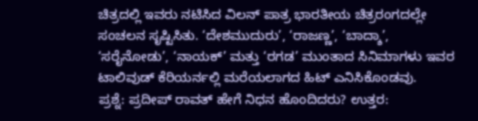ಚಿತ್ರದಲ್ಲಿ ಇವರು ನಟಿಸಿದ ವಿಲನ್ ಪಾತ್ರ ಭಾರತೀಯ ಚಿತ್ರರಂಗದಲ್ಲೇ ಸಂಚಲನ ಸೃಷ್ಟಿಸಿತು. ‘ದೇಶಮುದುರು’, ‘ರಾಜಣ್ಣ’, ‘ಬಾದ್ಶಾ’, ‘ಸರೈನೋಡು’, ‘ನಾಯಕ್’ ಮತ್ತು ‘ರಗಡ’ ಮುಂತಾದ ಸಿನಿಮಾಗಳು ಇವರ ಟಾಲಿವುಡ್ ಕೆರಿಯರ್ನಲ್ಲಿ ಮರೆಯಲಾಗದ ಹಿಟ್ ಎನಿಸಿಕೊಂಡವು.
ಪ್ರಶ್ನೆ: ಪ್ರದೀಪ್ ರಾವತ್ ಹೇಗೆ ನಿಧನ ಹೊಂದಿದರು? ಉತ್ತರ: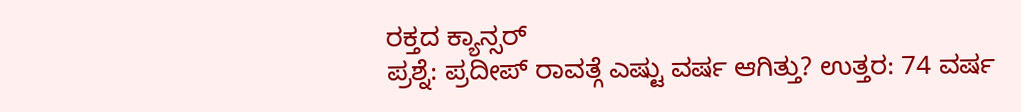ರಕ್ತದ ಕ್ಯಾನ್ಸರ್
ಪ್ರಶ್ನೆ: ಪ್ರದೀಪ್ ರಾವತ್ಗೆ ಎಷ್ಟು ವರ್ಷ ಆಗಿತ್ತು? ಉತ್ತರ: 74 ವರ್ಷ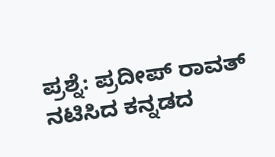ಪ್ರಶ್ನೆ: ಪ್ರದೀಪ್ ರಾವತ್ ನಟಿಸಿದ ಕನ್ನಡದ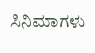ಸಿನಿಮಾಗಳು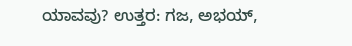ಯಾವವು? ಉತ್ತರ: ಗಜ, ಅಭಯ್,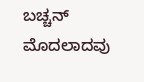ಬಚ್ಚನ್ ಮೊದಲಾದವು